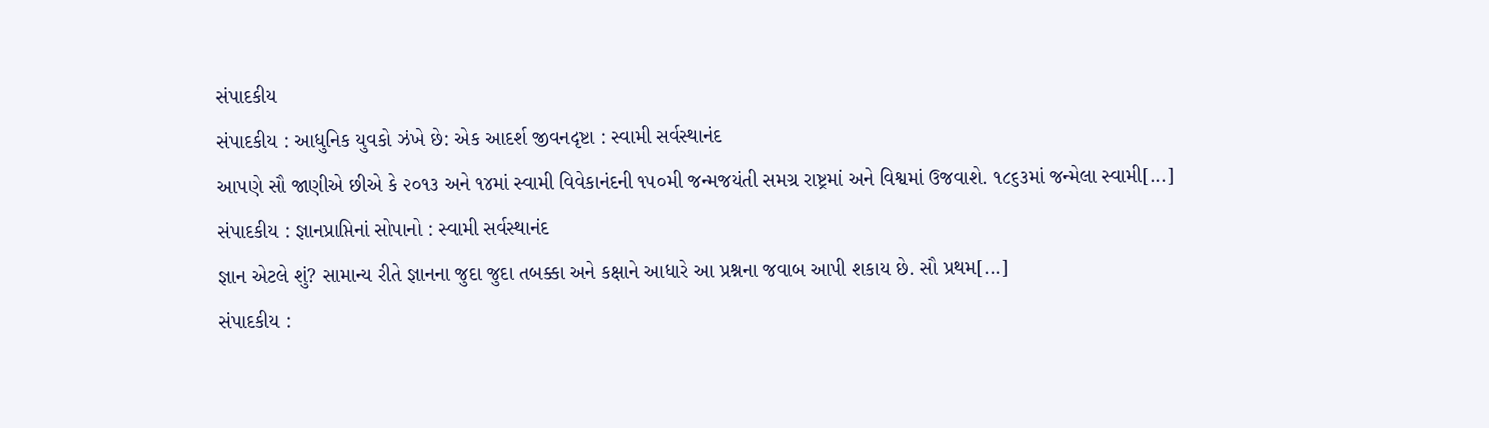સંપાદકીય
સંપાદકીય : આધુનિક યુવકો ઝંખે છે: એક આદર્શ જીવનદૃષ્ટા : સ્વામી સર્વસ્થાનંદ
આપણે સૌ જાણીએ છીએ કે ૨૦૧૩ અને ૧૪માં સ્વામી વિવેકાનંદની ૧૫૦મી જન્મજયંતી સમગ્ર રાષ્ટ્રમાં અને વિશ્વમાં ઉજવાશે. ૧૮૬૩માં જન્મેલા સ્વામી[...]
સંપાદકીય : જ્ઞાનપ્રાપ્તિનાં સોપાનો : સ્વામી સર્વસ્થાનંદ
જ્ઞાન એટલે શું? સામાન્ય રીતે જ્ઞાનના જુદા જુદા તબક્કા અને કક્ષાને આધારે આ પ્રશ્નના જવાબ આપી શકાય છે. સૌ પ્રથમ[...]
સંપાદકીય :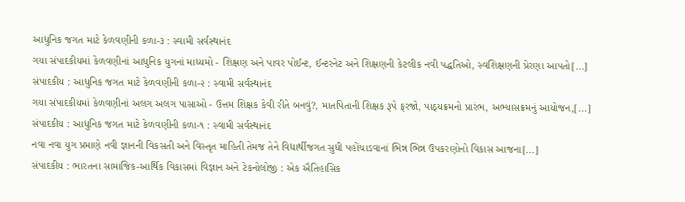આધુનિક જગત માટે કેળવણીની કળા-૩ : સ્વામી સર્વસ્થાનંદ
ગયા સંપાદકીયમાં કેળવણીનાં આધુનિક યુગનાં માધ્યમો - શિક્ષણ અને પાવર પોઈન્ટ, ઈન્ટરનેટ અને શિક્ષણની કેટલીક નવી પદ્ધતિઓ, સ્વશિક્ષણની પ્રેરણા આપતો[...]
સંપાદકીય : આધુનિક જગત માટે કેળવણીની કળા-૨ : સ્વામી સર્વસ્થાનંદ
ગયા સંપાદકીયમાં કેળવણીનાં અલગ અલગ પાસાઓ - ઉત્તમ શિક્ષક કેવી રીતે બનવું?, માતપિતાની શિક્ષક રૂપે ફરજો, પાઠ્યક્રમનો પ્રારંભ, અભ્યાસક્રમનું આયોજન,[...]
સંપાદકીય : આધુનિક જગત માટે કેળવણીની કળા-૧ : સ્વામી સર્વસ્થાનંદ
નવા નવા યુગ પ્રમાણે નવી જ્ઞાનની વિકસતી અને વિસ્તૃત માહિતી તેમજ તેને વિદ્યાર્થીજગત સુધી પહોંચાડવાનાં ભિન્ન ભિન્ન ઉપકરણોનો વિકાસ આજના[...]
સંપાદકીય : ભારતના સામાજિક-આર્થિક વિકાસમાં વિજ્ઞાન અને ટેકનોલોજી : એક ઐતિહાસિક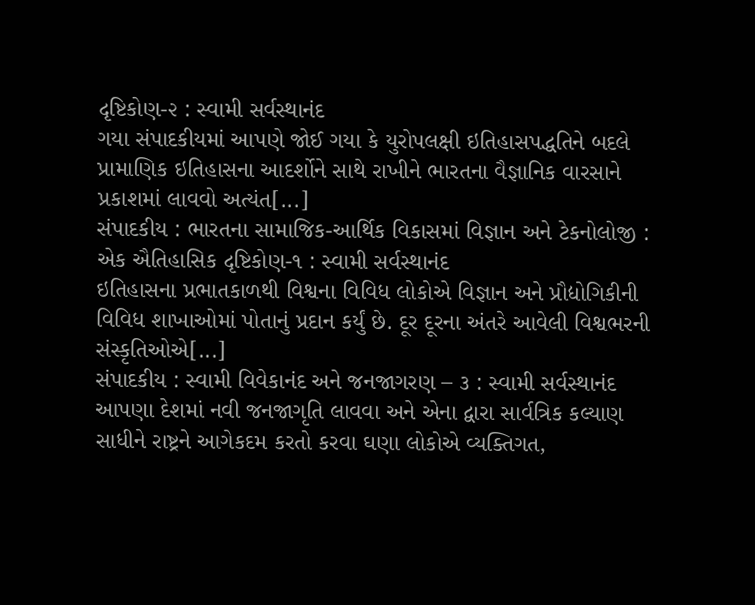દૃષ્ટિકોણ-૨ : સ્વામી સર્વસ્થાનંદ
ગયા સંપાદકીયમાં આપણે જોઈ ગયા કે યુરોપલક્ષી ઇતિહાસપદ્ધતિને બદલે પ્રામાણિક ઇતિહાસના આદર્શોને સાથે રાખીને ભારતના વૈજ્ઞાનિક વારસાને પ્રકાશમાં લાવવો અત્યંત[...]
સંપાદકીય : ભારતના સામાજિક-આર્થિક વિકાસમાં વિજ્ઞાન અને ટેકનોલોજી : એક ઐતિહાસિક દૃષ્ટિકોણ-૧ : સ્વામી સર્વસ્થાનંદ
ઇતિહાસના પ્રભાતકાળથી વિશ્વના વિવિધ લોકોએ વિજ્ઞાન અને પ્રૌદ્યોગિકીની વિવિધ શાખાઓમાં પોતાનું પ્રદાન કર્યું છે. દૂર દૂરના અંતરે આવેલી વિશ્વભરની સંસ્કૃતિઓએ[...]
સંપાદકીય : સ્વામી વિવેકાનંદ અને જનજાગરણ – ૩ : સ્વામી સર્વસ્થાનંદ
આપણા દેશમાં નવી જનજાગૃતિ લાવવા અને એના દ્વારા સાર્વત્રિક કલ્યાણ સાધીને રાષ્ટ્રને આગેકદમ કરતો કરવા ઘણા લોકોએ વ્યક્તિગત,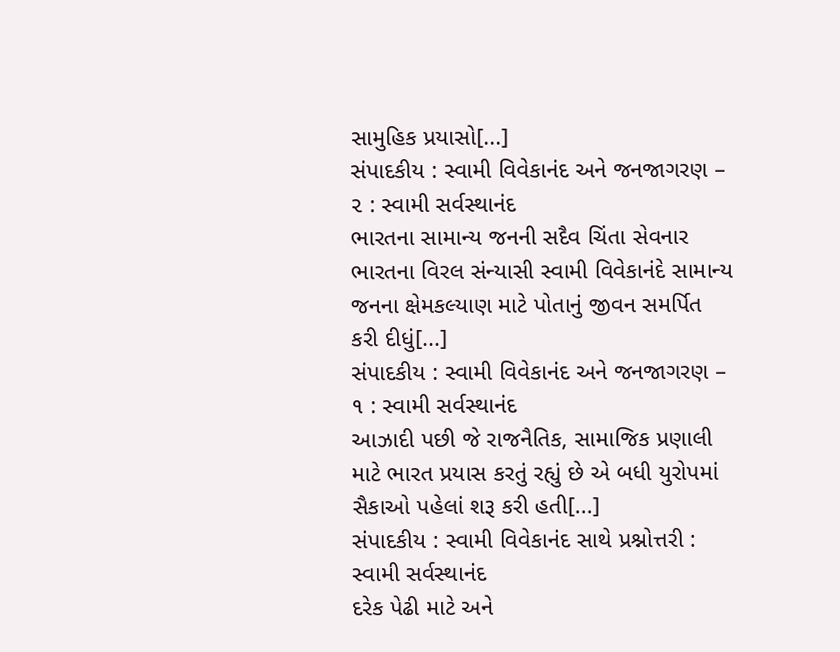સામુહિક પ્રયાસો[...]
સંપાદકીય : સ્વામી વિવેકાનંદ અને જનજાગરણ – ૨ : સ્વામી સર્વસ્થાનંદ
ભારતના સામાન્ય જનની સદૈવ ચિંતા સેવનાર ભારતના વિરલ સંન્યાસી સ્વામી વિવેકાનંદે સામાન્ય જનના ક્ષેમકલ્યાણ માટે પોતાનું જીવન સમર્પિત કરી દીધું[...]
સંપાદકીય : સ્વામી વિવેકાનંદ અને જનજાગરણ – ૧ : સ્વામી સર્વસ્થાનંદ
આઝાદી પછી જે રાજનૈતિક, સામાજિક પ્રણાલી માટે ભારત પ્રયાસ કરતું રહ્યું છે એ બધી યુરોપમાં સૈકાઓ પહેલાં શરૂ કરી હતી[...]
સંપાદકીય : સ્વામી વિવેકાનંદ સાથે પ્રશ્નોત્તરી : સ્વામી સર્વસ્થાનંદ
દરેક પેઢી માટે અને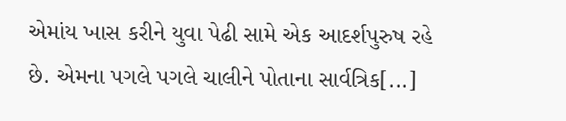એમાંય ખાસ કરીને યુવા પેઢી સામે એક આદર્શપુરુષ રહે છે. એમના પગલે પગલે ચાલીને પોતાના સાર્વત્રિક[...]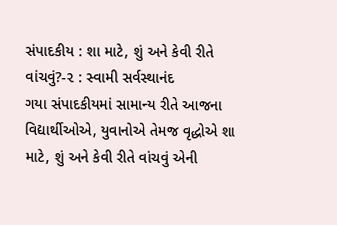સંપાદકીય : શા માટે, શું અને કેવી રીતે વાંચવું?-૨ : સ્વામી સર્વસ્થાનંદ
ગયા સંપાદકીયમાં સામાન્ય રીતે આજના વિદ્યાર્થીઓએ, યુવાનોએ તેમજ વૃદ્ધોએ શા માટે, શું અને કેવી રીતે વાંચવું એની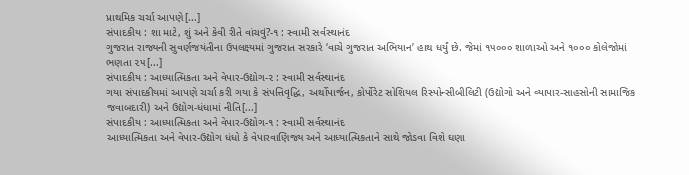પ્રાથમિક ચર્ચા આપણે[...]
સંપાદકીય : શા માટે, શું અને કેવી રીતે વાંચવું?-૧ : સ્વામી સર્વસ્થાનંદ
ગુજરાત રાજ્યની સુવર્ણજયંતીના ઉપલક્ષ્યમાં ગુજરાત સરકારે ‘વાચે ગુજરાત અભિયાન’ હાથ ધર્યું છે. જેમાં ૧૫૦૦૦ શાળાઓ અને ૧૦૦૦ કોલેજોમાં ભણતા ૨૫[...]
સંપાદકીય : આધ્યાત્મિકતા અને વેપાર-ઉદ્યોગ-૨ : સ્વામી સર્વસ્થાનંદ
ગયા સંપાદકીયમાં આપણે ચર્ચા કરી ગયા કે સંપત્તિવૃદ્ધિ, અર્થોપાર્જન, કોર્પોરેટ સોશિયલ રિસ્પોન્સીબીલિટી (ઉદ્યોગો અને વ્યાપાર-સાહસોની સામાજિક જવાબદારી) અને ઉદ્યોગ-ધંધામાં નીતિ[...]
સંપાદકીય : આધ્યાત્મિકતા અને વેપાર-ઉદ્યોગ-૧ : સ્વામી સર્વસ્થાનંદ
આધ્યાત્મિકતા અને વેપાર-ઉદ્યોગ ધંધો કે વેપારવાણિજ્ય અને આધ્યાત્મિકતાને સાથે જોડવા વિશે ઘણા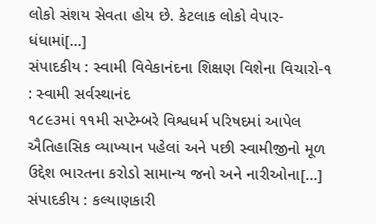લોકો સંશય સેવતા હોય છે. કેટલાક લોકો વેપાર-ધંધામાં[...]
સંપાદકીય : સ્વામી વિવેકાનંદના શિક્ષણ વિશેના વિચારો-૧ : સ્વામી સર્વસ્થાનંદ
૧૮૯૩માં ૧૧મી સપ્ટેમ્બરે વિશ્વધર્મ પરિષદમાં આપેલ ઐતિહાસિક વ્યાખ્યાન પહેલાં અને પછી સ્વામીજીનો મૂળ ઉદ્દેશ ભારતના કરોડો સામાન્ય જનો અને નારીઓના[...]
સંપાદકીય : કલ્યાણકારી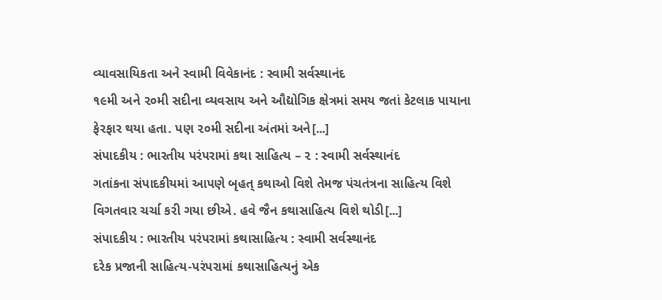વ્યાવસાયિકતા અને સ્વામી વિવેકાનંદ : સ્વામી સર્વસ્થાનંદ
૧૯મી અને ૨૦મી સદીના વ્યવસાય અને ઔદ્યોગિક ક્ષેત્રમાં સમય જતાં કેટલાક પાયાના ફેરફાર થયા હતા. પણ ૨૦મી સદીના અંતમાં અને[...]
સંપાદકીય : ભારતીય પરંપરામાં કથા સાહિત્ય – ૨ : સ્વામી સર્વસ્થાનંદ
ગતાંકના સંપાદકીયમાં આપણે બૃહત્ કથાઓ વિશે તેમજ પંચતંત્રના સાહિત્ય વિશે વિગતવાર ચર્ચા કરી ગયા છીએ. હવે જૈન કથાસાહિત્ય વિશે થોડી[...]
સંપાદકીય : ભારતીય પરંપરામાં કથાસાહિત્ય : સ્વામી સર્વસ્થાનંદ
દરેક પ્રજાની સાહિત્ય-પરંપરામાં કથાસાહિત્યનું એક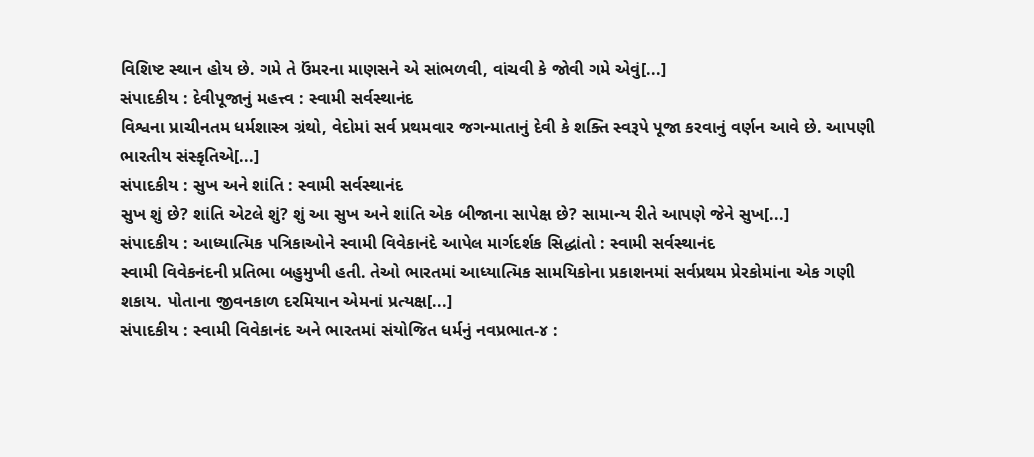વિશિષ્ટ સ્થાન હોય છે. ગમે તે ઉંમરના માણસને એ સાંભળવી, વાંચવી કે જોવી ગમે એવું[...]
સંપાદકીય : દેવીપૂજાનું મહત્ત્વ : સ્વામી સર્વસ્થાનંદ
વિશ્વના પ્રાચીનતમ ધર્મશાસ્ત્ર ગ્રંથો, વેદોમાં સર્વ પ્રથમવાર જગન્માતાનું દેવી કે શક્તિ સ્વરૂપે પૂજા કરવાનું વર્ણન આવે છે. આપણી ભારતીય સંસ્કૃતિએ[...]
સંપાદકીય : સુખ અને શાંતિ : સ્વામી સર્વસ્થાનંદ
સુખ શું છે? શાંતિ એટલે શું? શું આ સુખ અને શાંતિ એક બીજાના સાપેક્ષ છે? સામાન્ય રીતે આપણે જેને સુખ[...]
સંપાદકીય : આધ્યાત્મિક પત્રિકાઓને સ્વામી વિવેકાનંદે આપેલ માર્ગદર્શક સિદ્ધાંતો : સ્વામી સર્વસ્થાનંદ
સ્વામી વિવેકનંદની પ્રતિભા બહુમુખી હતી. તેઓ ભારતમાં આધ્યાત્મિક સામયિકોના પ્રકાશનમાં સર્વપ્રથમ પ્રેરકોમાંના એક ગણી શકાય. પોતાના જીવનકાળ દરમિયાન એમનાં પ્રત્યક્ષ[...]
સંપાદકીય : સ્વામી વિવેકાનંદ અને ભારતમાં સંયોજિત ધર્મનું નવપ્રભાત-૪ :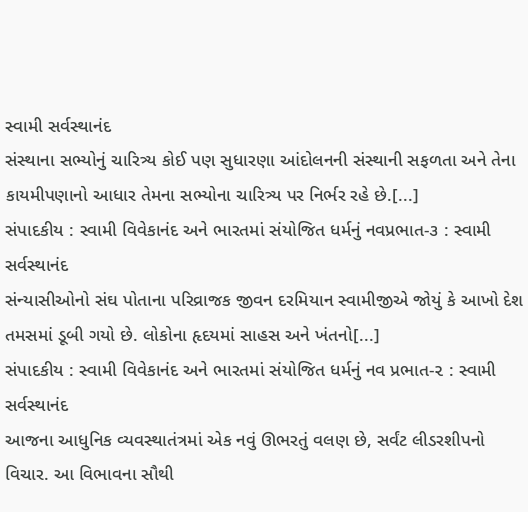સ્વામી સર્વસ્થાનંદ
સંસ્થાના સભ્યોનું ચારિત્ર્ય કોઈ પણ સુધારણા આંદોલનની સંસ્થાની સફળતા અને તેના કાયમીપણાનો આધાર તેમના સભ્યોના ચારિત્ર્ય પર નિર્ભર રહે છે.[...]
સંપાદકીય : સ્વામી વિવેકાનંદ અને ભારતમાં સંયોજિત ધર્મનું નવપ્રભાત-૩ : સ્વામી સર્વસ્થાનંદ
સંન્યાસીઓનો સંઘ પોતાના પરિવ્રાજક જીવન દરમિયાન સ્વામીજીએ જોયું કે આખો દેશ તમસમાં ડૂબી ગયો છે. લોકોના હૃદયમાં સાહસ અને ખંતનો[...]
સંપાદકીય : સ્વામી વિવેકાનંદ અને ભારતમાં સંયોજિત ધર્મનું નવ પ્રભાત-૨ : સ્વામી સર્વસ્થાનંદ
આજના આધુનિક વ્યવસ્થાતંત્રમાં એક નવું ઊભરતું વલણ છે, સર્વંટ લીડરશીપનો વિચાર. આ વિભાવના સૌથી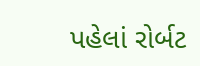પહેલાં રોર્બટ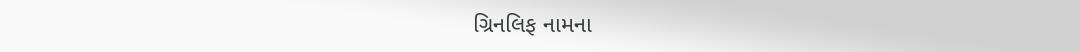ગ્રિનલિફ નામના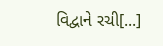વિદ્વાને રચી[...]